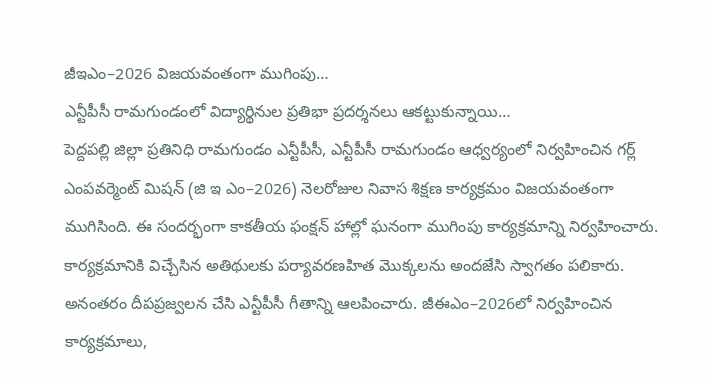జీఇఎం–2026 విజయవంతంగా ముగింపు…
ఎన్టీపీసీ రామగుండంలో విద్యార్థినుల ప్రతిభా ప్రదర్శనలు ఆకట్టుకున్నాయి…
పెద్దపల్లి జిల్లా ప్రతినిధి రామగుండం ఎన్టీపీసీ, ఎన్టీపీసీ రామగుండం ఆధ్వర్యంలో నిర్వహించిన గర్ల్ ఎంపవర్మెంట్ మిషన్ (జి ఇ ఎం–2026) నెలరోజుల నివాస శిక్షణ కార్యక్రమం విజయవంతంగా ముగిసింది. ఈ సందర్భంగా కాకతీయ ఫంక్షన్ హాల్లో ఘనంగా ముగింపు కార్యక్రమాన్ని నిర్వహించారు.
కార్యక్రమానికి విచ్చేసిన అతిథులకు పర్యావరణహిత మొక్కలను అందజేసి స్వాగతం పలికారు. అనంతరం దీపప్రజ్వలన చేసి ఎన్టీపీసీ గీతాన్ని ఆలపించారు. జీఈఎం–2026లో నిర్వహించిన కార్యక్రమాలు,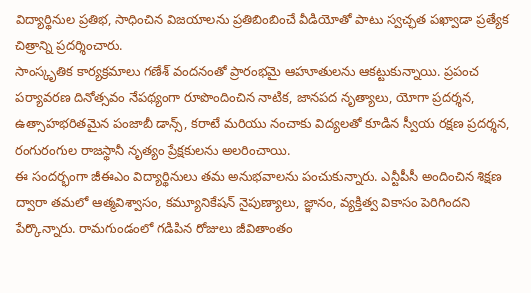విద్యార్థినుల ప్రతిభ, సాధించిన విజయాలను ప్రతిబింబించే వీడియోతో పాటు స్వచ్ఛత పఖ్వాడా ప్రత్యేక చిత్రాన్ని ప్రదర్శించారు.
సాంస్కృతిక కార్యక్రమాలు గణేశ్ వందనంతో ప్రారంభమై ఆహూతులను ఆకట్టుకున్నాయి. ప్రపంచ పర్యావరణ దినోత్సవం నేపథ్యంగా రూపొందించిన నాటిక, జానపద నృత్యాలు, యోగా ప్రదర్శన, ఉత్సాహభరితమైన పంజాబీ డాన్స్, కరాటే మరియు నంచాకు విద్యలతో కూడిన స్వీయ రక్షణ ప్రదర్శన, రంగురంగుల రాజస్థానీ నృత్యం ప్రేక్షకులను అలరించాయి.
ఈ సందర్భంగా జీఈఎం విద్యార్థినులు తమ అనుభవాలను పంచుకున్నారు. ఎన్టీపీసీ అందించిన శిక్షణ ద్వారా తమలో ఆత్మవిశ్వాసం, కమ్యూనికేషన్ నైపుణ్యాలు, జ్ఞానం, వ్యక్తిత్వ వికాసం పెరిగిందని పేర్కొన్నారు. రామగుండంలో గడిపిన రోజులు జీవితాంతం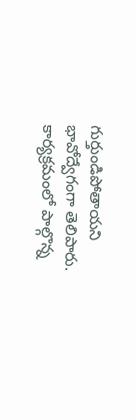గుర్తుండిపోతాయని భావోద్వేగంగా తెలిపారు.
కార్యక్రమంలో పాల్గొన్న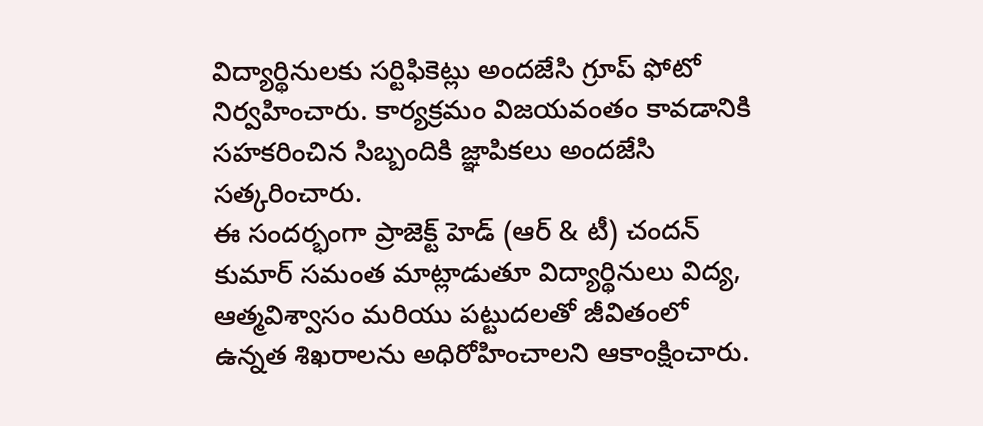విద్యార్థినులకు సర్టిఫికెట్లు అందజేసి గ్రూప్ ఫోటో నిర్వహించారు. కార్యక్రమం విజయవంతం కావడానికి సహకరించిన సిబ్బందికి జ్ఞాపికలు అందజేసి సత్కరించారు.
ఈ సందర్భంగా ప్రాజెక్ట్ హెడ్ (ఆర్ & టీ) చందన్ కుమార్ సమంత మాట్లాడుతూ విద్యార్థినులు విద్య, ఆత్మవిశ్వాసం మరియు పట్టుదలతో జీవితంలో ఉన్నత శిఖరాలను అధిరోహించాలని ఆకాంక్షించారు.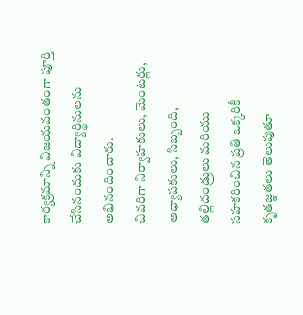కార్యక్రమాన్ని విజయవంతంగా పూర్తి చేసినందుకు విద్యార్థినులను అభినందించారు.
చివరిగా నిర్వాహకులు, మెంటర్లు, అధ్యాపకులు, సిబ్బంది, తల్లిదండ్రులు మరియు సహకరించిన ప్రతి ఒక్కరికీ కృతజ్ఞతలు తెలుపుతూ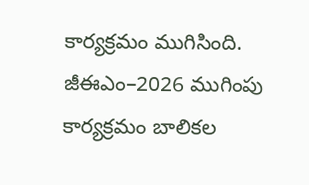కార్యక్రమం ముగిసింది.
జీఈఎం–2026 ముగింపు కార్యక్రమం బాలికల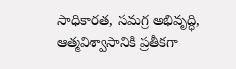సాధికారత, సమగ్ర అభివృద్ధి, ఆత్మవిశ్వాసానికి ప్రతీకగా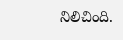నిలిచింది.